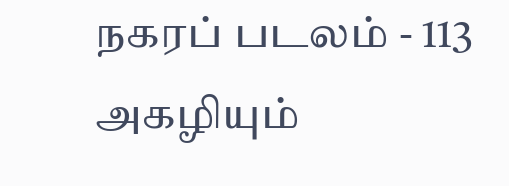நகரப் படலம் - 113
அகழியும்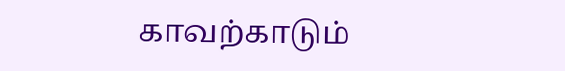காவற்காடும்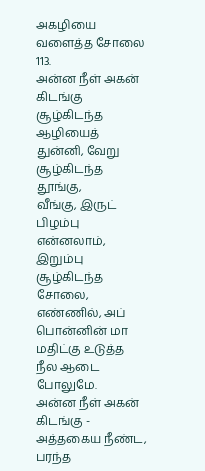அகழியை வளைத்த சோலை
113.
அன்ன நீள் அகன்
கிடங்கு சூழ்கிடந்த ஆழியைத்
துன்னி, வேறு சூழ்கிடந்த தூங்கு,
வீங்கு, இருட் பிழம்பு
என்னலாம், இறும்பு சூழ்கிடந்த
சோலை, எண்ணில், அப்
பொன்னின் மா மதிட்கு உடுத்த
நீல ஆடை போலுமே.
அன்ன நீள் அகன் கிடங்கு - அத்தகைய நீண்ட, பரந்த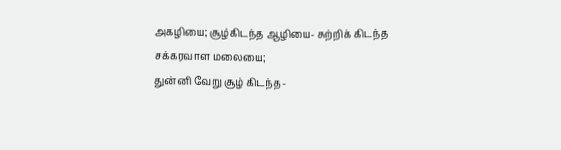அகழியை; சூழ்கிடந்த ஆழியை- சுற்றிக் கிடந்த சக்கரவாள மலையை;
துன்னி வேறு சூழ் கிடந்த-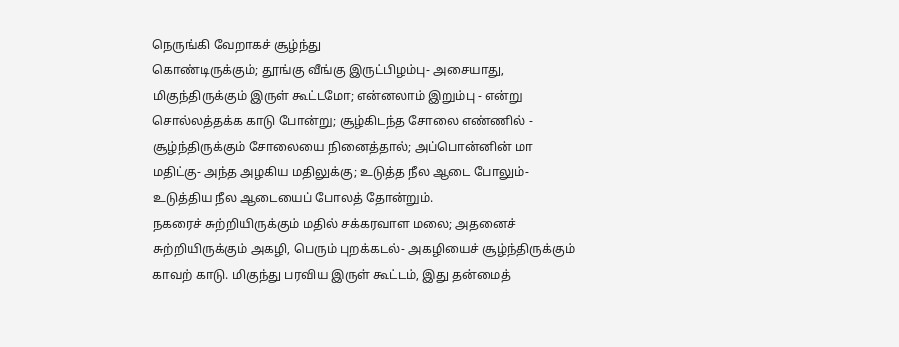நெருங்கி வேறாகச் சூழ்ந்து
கொண்டிருக்கும்; தூங்கு வீங்கு இருட்பிழம்பு- அசையாது,
மிகுந்திருக்கும் இருள் கூட்டமோ; என்னலாம் இறும்பு - என்று
சொல்லத்தக்க காடு போன்று; சூழ்கிடந்த சோலை எண்ணில் -
சூழ்ந்திருக்கும் சோலையை நினைத்தால்; அப்பொன்னின் மா
மதிட்கு- அந்த அழகிய மதிலுக்கு; உடுத்த நீல ஆடை போலும்-
உடுத்திய நீல ஆடையைப் போலத் தோன்றும்.
நகரைச் சுற்றியிருக்கும் மதில் சக்கரவாள மலை; அதனைச்
சுற்றியிருக்கும் அகழி, பெரும் புறக்கடல்- அகழியைச் சூழ்ந்திருக்கும்
காவற் காடு. மிகுந்து பரவிய இருள் கூட்டம், இது தன்மைத்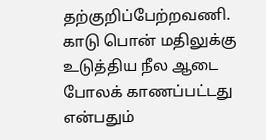தற்குறிப்பேற்றவணி. காடு பொன் மதிலுக்கு உடுத்திய நீல ஆடை
போலக் காணப்பட்டது என்பதும்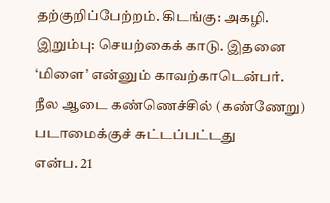தற்குறிப்பேற்றம். கிடங்கு: அகழி.
இறும்பு: செயற்கைக் காடு. இதனை ‘மிளை’ என்னும் காவற்காடென்பர்.
நீல ஆடை கண்ணெச்சில் (கண்ணேறு) படாமைக்குச் சுட்டப்பட்டது
என்ப. 21